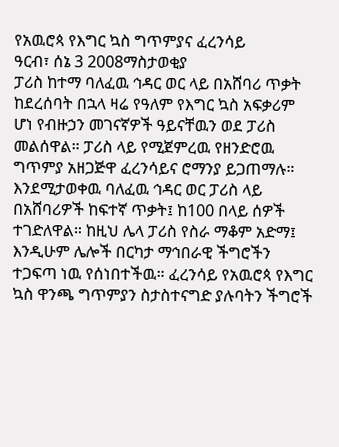የአዉሮጳ የእግር ኳስ ግጥምያና ፈረንሳይ
ዓርብ፣ ሰኔ 3 2008ማስታወቂያ
ፓሪስ ከተማ ባለፈዉ ኅዳር ወር ላይ በአሸባሪ ጥቃት ከደረሰባት በኋላ ዛሬ የዓለም የእግር ኳስ አፍቃሪም ሆነ የብዙኃን መገናኛዎች ዓይናቸዉን ወደ ፓሪስ መልሰዋል። ፓሪስ ላይ የሚጀምረዉ የዘንድሮዉ ግጥምያ አዘጋጅዋ ፈረንሳይና ሮማንያ ይጋጠማሉ። እንደሚታወቀዉ ባለፈዉ ኅዳር ወር ፓሪስ ላይ በአሸባሪዎች ከፍተኛ ጥቃት፤ ከ100 በላይ ሰዎች ተገድለዋል። ከዚህ ሌላ ፓሪስ የስራ ማቆም አድማ፤ እንዲሁም ሌሎች በርካታ ማኅበራዊ ችግሮችን ተጋፍጣ ነዉ የሰነበተችዉ። ፈረንሳይ የአዉሮጳ የእግር ኳስ ዋንጫ ግጥምያን ስታስተናግድ ያሉባትን ችግሮች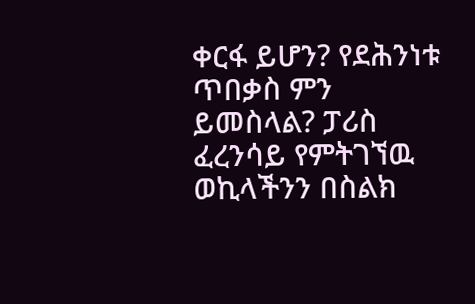ቀርፋ ይሆን? የደሕንነቱ ጥበቃስ ምን ይመስላል? ፓሪስ ፈረንሳይ የምትገኘዉ ወኪላችንን በስልክ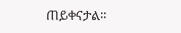ጠይቀናታል።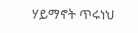ሃይማኖት ጥሩነህ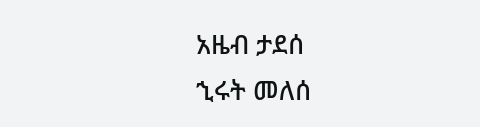አዜብ ታደሰ
ኂሩት መለሰ